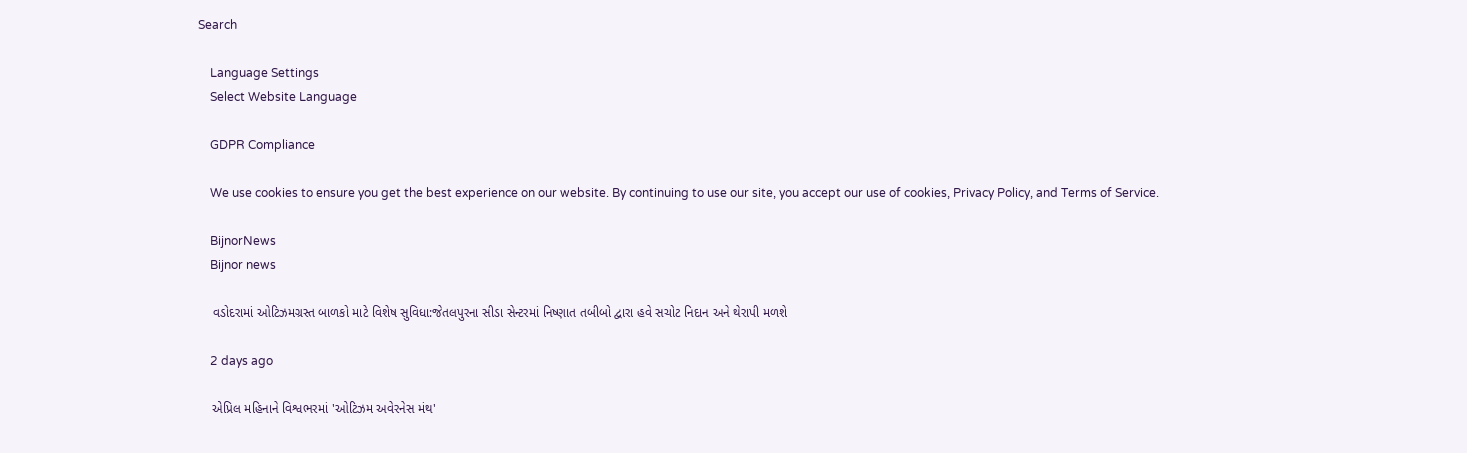Search

    Language Settings
    Select Website Language

    GDPR Compliance

    We use cookies to ensure you get the best experience on our website. By continuing to use our site, you accept our use of cookies, Privacy Policy, and Terms of Service.

    BijnorNews
    Bijnor news

    વડોદરામાં ઓટિઝમગ્રસ્ત બાળકો માટે વિશેષ સુવિધા:જેતલપુરના સીડા સેન્ટરમાં નિષ્ણાત તબીબો દ્વારા હવે સચોટ નિદાન અને થેરાપી મળશે

    2 days ago

    એપ્રિલ મહિનાને વિશ્વભરમાં 'ઓટિઝમ અવેરનેસ મંથ'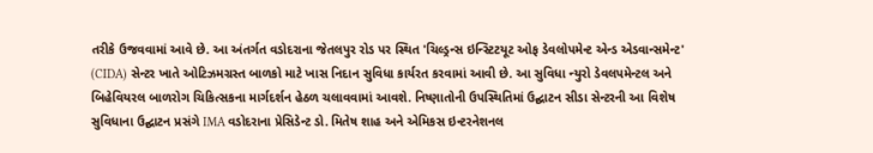તરીકે ઉજવવામાં આવે છે. આ અંતર્ગત વડોદરાના જેતલપુર રોડ પર સ્થિત 'ચિલ્ડ્રન્સ ઇન્સ્ટિટયૂટ ઓફ ડેવલોપમેન્ટ એન્ડ એડવાન્સમેન્ટ' (CIDA) સેન્ટર ખાતે ઓટિઝમગ્રસ્ત બાળકો માટે ખાસ નિદાન સુવિધા કાર્યરત કરવામાં આવી છે. આ સુવિધા ન્યુરો ડેવલપમેન્ટલ અને બિહેવિયરલ બાળરોગ ચિકિત્સકના માર્ગદર્શન હેઠળ ચલાવવામાં આવશે. નિષ્ણાતોની ઉપસ્થિતિમાં ઉદ્ઘાટન સીડા સેન્ટરની આ વિશેષ સુવિધાના ઉદ્ઘાટન પ્રસંગે IMA વડોદરાના પ્રેસિડેન્ટ ડો. મિતેષ શાહ અને એમિકસ ઇન્ટરનેશનલ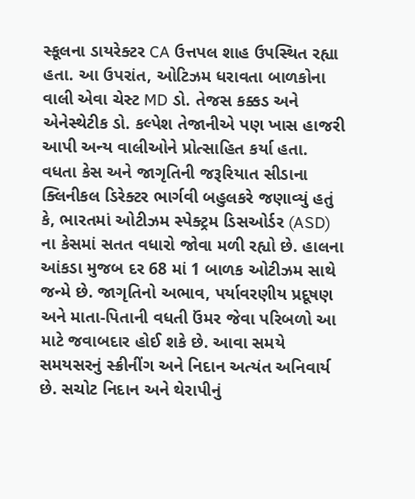સ્કૂલના ડાયરેક્ટર CA ઉત્તપલ શાહ ઉપસ્થિત રહ્યા હતા. આ ઉપરાંત, ઓટિઝમ ધરાવતા બાળકોના વાલી એવા ચેસ્ટ MD ડો. તેજસ કક્કડ અને એનેસ્થેટીક ડો. કલ્પેશ તેજાનીએ પણ ખાસ હાજરી આપી અન્ય વાલીઓને પ્રોત્સાહિત કર્યા હતા. વધતા કેસ અને જાગૃતિની જરૂરિયાત સીડાના ક્લિનીકલ ડિરેક્ટર ભાર્ગવી બહુલકરે જણાવ્યું હતું કે, ભારતમાં ઓટીઝમ સ્પેક્ટ્રમ ડિસઓર્ડર (ASD) ના કેસમાં સતત વધારો જોવા મળી રહ્યો છે. હાલના આંકડા મુજબ દર 68 માં 1 બાળક ઓટીઝમ સાથે જન્મે છે. જાગૃતિનો અભાવ, પર્યાવરણીય પ્રદૂષણ અને માતા-પિતાની વધતી ઉંમર જેવા પરિબળો આ માટે જવાબદાર હોઈ શકે છે. આવા સમયે સમયસરનું સ્ક્રીનીંગ અને નિદાન અત્યંત અનિવાર્ય છે. સચોટ નિદાન અને થેરાપીનું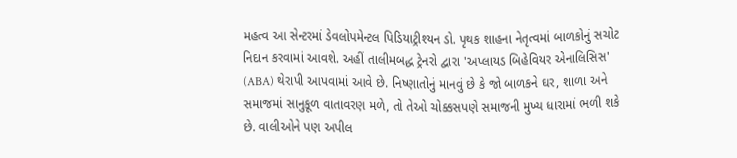મહત્વ આ સેન્ટરમાં ડેવલોપમેન્ટલ પિડિયાટ્રીશ્યન ડો. પૃથક શાહના નેતૃત્વમાં બાળકોનું સચોટ નિદાન કરવામાં આવશે. અહીં તાલીમબદ્ધ ટ્રેનરો દ્વારા 'અપ્લાયડ બિહેવિયર એનાલિસિસ' (ABA) થેરાપી આપવામાં આવે છે. નિષ્ણાતોનું માનવું છે કે જો બાળકને ઘર, શાળા અને સમાજમાં સાનુકૂળ વાતાવરણ મળે, તો તેઓ ચોક્કસપણે સમાજની મુખ્ય ધારામાં ભળી શકે છે. વાલીઓને પણ અપીલ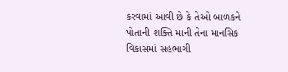કરવામાં આવી છે કે તેઓ બાળકને પોતાની શક્તિ માની તેના માનસિક વિકાસમાં સહભાગી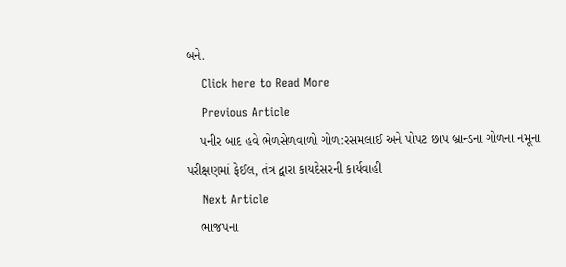બને.
    Click here to Read More
    Previous Article
    પનીર બાદ હવે ભેળસેળવાળો ગોળ:રસમલાઈ અને પોપટ છાપ બ્રાન્ડના ગોળના નમૂના પરીક્ષણમાં ફેઈલ, તંત્ર દ્વારા કાયદેસરની કાર્યવાહી
    Next Article
    ભાજપના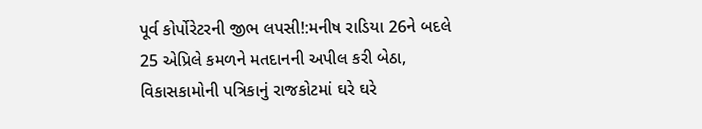પૂર્વ કોર્પોરેટરની જીભ લપસી!:મનીષ રાડિયા 26ને બદલે 25 એપ્રિલે કમળને મતદાનની અપીલ કરી બેઠા, વિકાસકામોની પત્રિકાનું રાજકોટમાં ઘરે ઘરે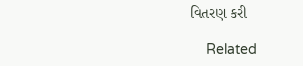વિતરણ કરી

    Related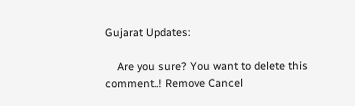Gujarat Updates:

    Are you sure? You want to delete this comment..! Remove Cancel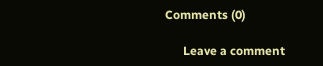Comments (0)

      Leave a comment